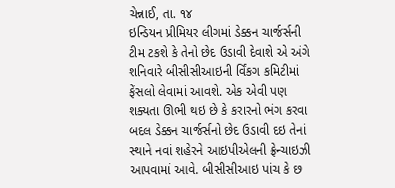ચેન્નાઈ, તા. ૧૪
ઇન્ડિયન પ્રીમિયર લીગમાં ડેક્કન ચાર્જર્સની ટીમ ટકશે કે તેનો છેદ ઉડાવી દેવાશે એ અંગે શનિવારે બીસીસીઆઇની ર્વિંકગ કમિટીમાં ફેંસલો લેવામાં આવશે. એક એવી પણ શક્યતા ઊભી થઇ છે કે કરારનો ભંગ કરવા બદલ ડેક્કન ચાર્જર્સનો છેદ ઉડાવી દઇ તેનાં સ્થાને નવાં શહેરને આઇપીએલની ફ્રેન્ચાઇઝી આપવામાં આવે. બીસીસીઆઇ પાંચ કે છ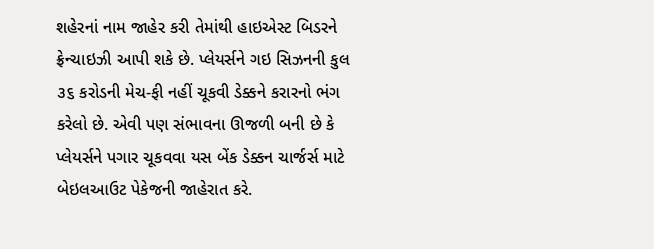શહેરનાં નામ જાહેર કરી તેમાંથી હાઇએસ્ટ બિડરને ફ્રેન્ચાઇઝી આપી શકે છે. પ્લેયર્સને ગઇ સિઝનની કુલ ૩૬ કરોડની મેચ-ફી નહીં ચૂકવી ડેક્કને કરારનો ભંગ કરેલો છે. એવી પણ સંભાવના ઊજળી બની છે કે પ્લેયર્સને પગાર ચૂકવવા યસ બેંક ડેક્કન ચાર્જર્સ માટે બેઇલઆઉટ પેકેજની જાહેરાત કરે.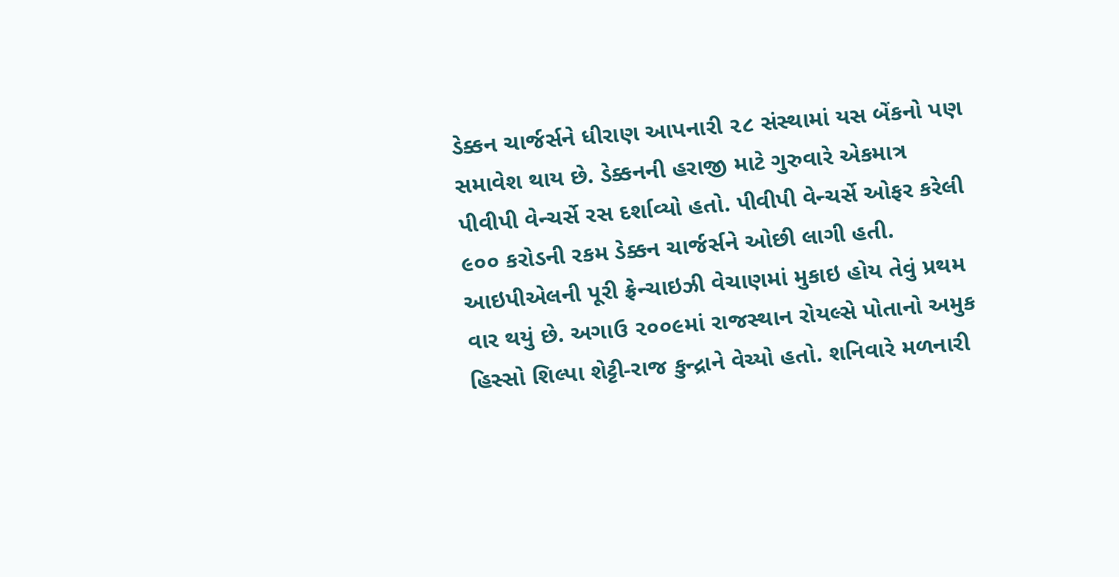ડેક્કન ચાર્જર્સને ધીરાણ આપનારી ૨૮ સંસ્થામાં યસ બેંકનો પણ સમાવેશ થાય છે. ડેક્કનની હરાજી માટે ગુરુવારે એકમાત્ર પીવીપી વેન્ચર્સે રસ દર્શાવ્યો હતો. પીવીપી વેન્ચર્સે ઓફર કરેલી ૯૦૦ કરોડની રકમ ડેક્કન ચાર્જર્સને ઓછી લાગી હતી.
આઇપીએલની પૂરી ફ્રેન્ચાઇઝી વેચાણમાં મુકાઇ હોય તેવું પ્રથમ વાર થયું છે. અગાઉ ૨૦૦૯માં રાજસ્થાન રોયલ્સે પોતાનો અમુક હિસ્સો શિલ્પા શેટ્ટી-રાજ કુન્દ્રાને વેચ્યો હતો. શનિવારે મળનારી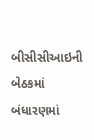બીસીસીઆઇની બેઠકમાં બંધારણમાં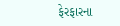ફેરફારના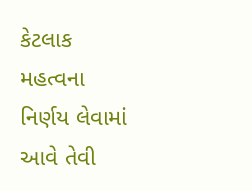કેટલાક મહત્વના નિર્ણય લેવામાં આવે તેવી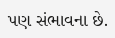પણ સંભાવના છે.